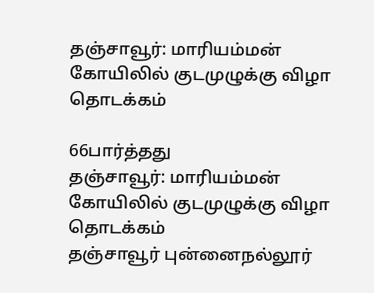தஞ்சாவூர்: மாரியம்மன் கோயிலில் குடமுழுக்கு விழா தொடக்கம்

66பார்த்தது
தஞ்சாவூர்: மாரியம்மன் கோயிலில் குடமுழுக்கு விழா தொடக்கம்
தஞ்சாவூர் புன்னைநல்லூர்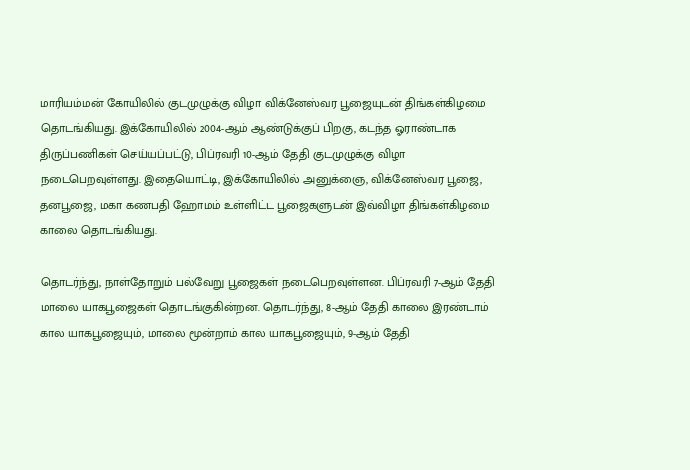மாரியம்மன் கோயிலில் குடமுழுக்கு விழா விக்னேஸ்வர பூஜையுடன் திங்கள்கிழமை தொடங்கியது. இக்கோயிலில் 2004-ஆம் ஆண்டுக்குப் பிறகு, கடந்த ஓராண்டாக திருப்பணிகள் செய்யப்பட்டு, பிப்ரவரி 10-ஆம் தேதி குடமுழுக்கு விழா நடைபெறவுள்ளது. இதையொட்டி, இக்கோயிலில் அனுக்ஞை, விக்னேஸ்வர பூஜை, தனபூஜை, மகா கணபதி ஹோமம் உள்ளிட்ட பூஜைகளுடன் இவ்விழா திங்கள்கிழமை காலை தொடங்கியது.

தொடர்ந்து, நாள்தோறும் பல்வேறு பூஜைகள் நடைபெறவுள்ளன. பிப்ரவரி 7-ஆம் தேதி மாலை யாகபூஜைகள் தொடங்குகின்றன. தொடர்ந்து, 8-ஆம் தேதி காலை இரண்டாம் கால யாகபூஜையும், மாலை மூன்றாம் கால யாகபூஜையும், 9-ஆம் தேதி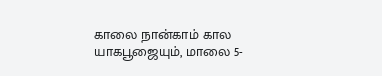காலை நான்காம் கால யாகபூஜையும், மாலை 5-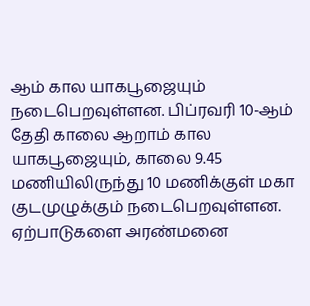ஆம் கால யாகபூஜையும் நடைபெறவுள்ளன. பிப்ரவரி 10-ஆம் தேதி காலை ஆறாம் கால யாகபூஜையும், காலை 9.45 மணியிலிருந்து 10 மணிக்குள் மகா குடமுழுக்கும் நடைபெறவுள்ளன. ஏற்பாடுகளை அரண்மனை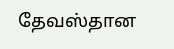தேவஸ்தான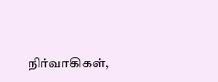நிர்வாகிகள்,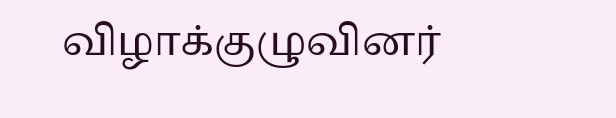விழாக்குழுவினர்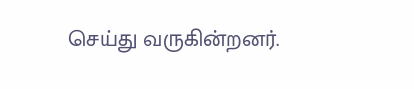செய்து வருகின்றனர்.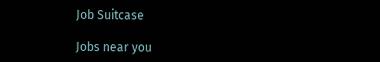Job Suitcase

Jobs near you